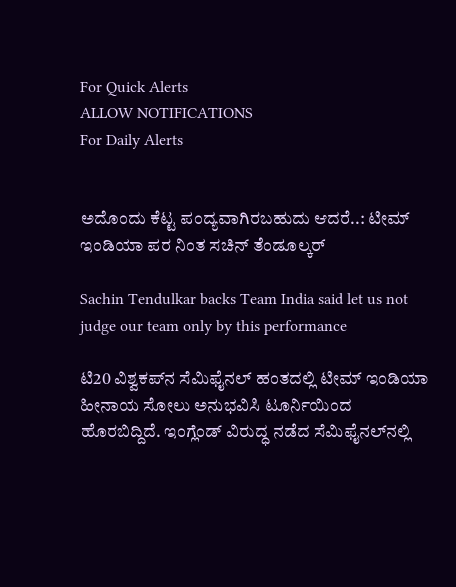For Quick Alerts
ALLOW NOTIFICATIONS
For Daily Alerts


ಅದೊಂದು ಕೆಟ್ಟ ಪಂದ್ಯವಾಗಿರಬಹುದು ಆದರೆ..: ಟೀಮ್ ಇಂಡಿಯಾ ಪರ ನಿಂತ ಸಚಿನ್ ತೆಂಡೂಲ್ಕರ್

Sachin Tendulkar backs Team India said let us not judge our team only by this performance

ಟಿ20 ವಿಶ್ವಕಪ್‌ನ ಸೆಮಿಫೈನಲ್ ಹಂತದಲ್ಲಿ ಟೀಮ್ ಇಂಡಿಯಾ ಹೀನಾಯ ಸೋಲು ಅನುಭವಿಸಿ ಟೂರ್ನಿಯಿಂದ ಹೊರಬಿದ್ದಿದೆ. ಇಂಗ್ಲೆಂಡ್ ವಿರುದ್ಧ ನಡೆದ ಸೆಮಿಫೈನಲ್‌ನಲ್ಲಿ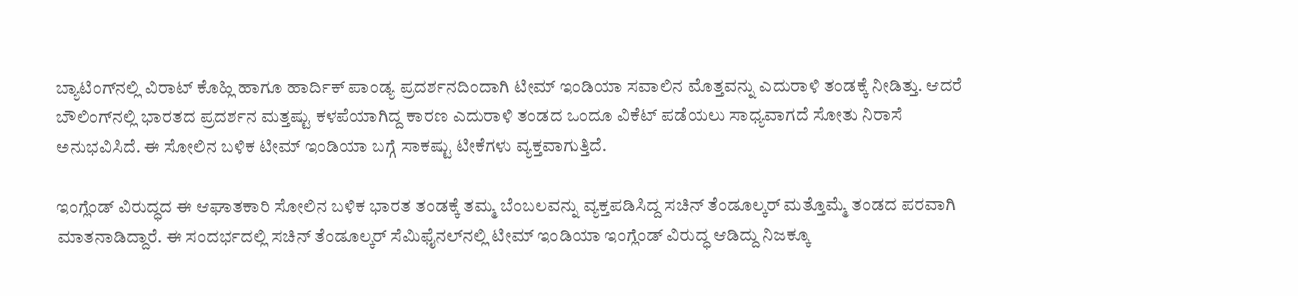ಬ್ಯಾಟಿಂಗ್‌ನಲ್ಲಿ ವಿರಾಟ್ ಕೊಹ್ಲಿ ಹಾಗೂ ಹಾರ್ದಿಕ್ ಪಾಂಡ್ಯ ಪ್ರದರ್ಶನದಿಂದಾಗಿ ಟೀಮ್ ಇಂಡಿಯಾ ಸವಾಲಿನ ಮೊತ್ತವನ್ನು ಎದುರಾಳಿ ತಂಡಕ್ಕೆ ನೀಡಿತ್ತು. ಆದರೆ ಬೌಲಿಂಗ್‌ನಲ್ಲಿ ಭಾರತದ ಪ್ರದರ್ಶನ ಮತ್ತಷ್ಟು ಕಳಪೆಯಾಗಿದ್ದ ಕಾರಣ ಎದುರಾಳಿ ತಂಡದ ಒಂದೂ ವಿಕೆಟ್ ಪಡೆಯಲು ಸಾಧ್ಯವಾಗದೆ ಸೋತು ನಿರಾಸೆ ಅನುಭವಿಸಿದೆ. ಈ ಸೋಲಿನ ಬಳಿಕ ಟೀಮ್ ಇಂಡಿಯಾ ಬಗ್ಗೆ ಸಾಕಷ್ಟು ಟೀಕೆಗಳು ವ್ಯಕ್ತವಾಗುತ್ತಿದೆ.

ಇಂಗ್ಲೆಂಡ್ ವಿರುದ್ಧದ ಈ ಆಘಾತಕಾರಿ ಸೋಲಿನ ಬಳಿಕ ಭಾರತ ತಂಡಕ್ಕೆ ತಮ್ಮ ಬೆಂಬಲವನ್ನು ವ್ಯಕ್ತಪಡಿಸಿದ್ದ ಸಚಿನ್ ತೆಂಡೂಲ್ಕರ್ ಮತ್ತೊಮ್ಮೆ ತಂಡದ ಪರವಾಗಿ ಮಾತನಾಡಿದ್ದಾರೆ. ಈ ಸಂದರ್ಭದಲ್ಲಿ ಸಚಿನ್ ತೆಂಡೂಲ್ಕರ್ ಸೆಮಿಫೈನಲ್‌ನಲ್ಲಿ ಟೀಮ್ ಇಂಡಿಯಾ ಇಂಗ್ಲೆಂಡ್ ವಿರುದ್ಧ ಆಡಿದ್ದು ನಿಜಕ್ಕೂ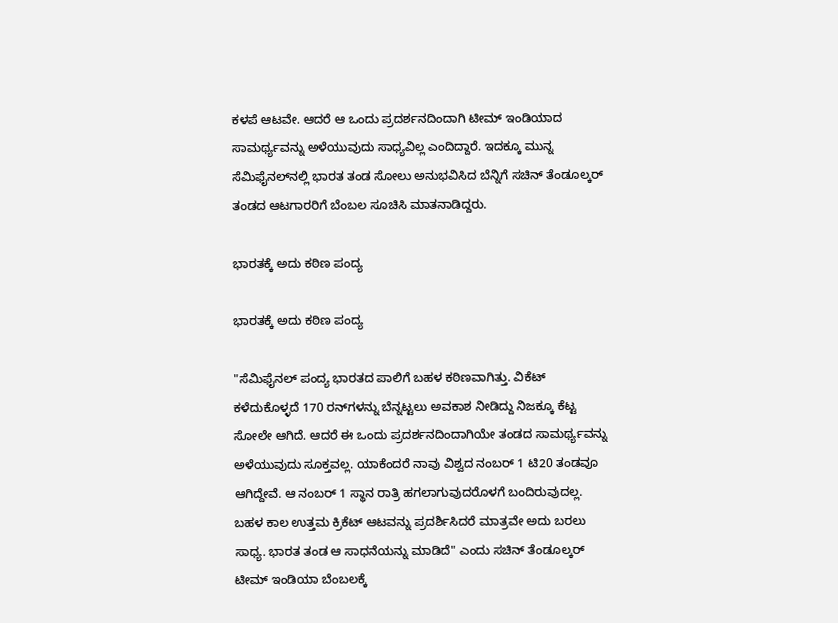ಕಳಪೆ ಆಟವೇ. ಆದರೆ ಆ ಒಂದು ಪ್ರದರ್ಶನದಿಂದಾಗಿ ಟೀಮ್ ಇಂಡಿಯಾದ ಸಾಮರ್ಥ್ಯವನ್ನು ಅಳೆಯುವುದು ಸಾಧ್ಯವಿಲ್ಲ ಎಂದಿದ್ದಾರೆ. ಇದಕ್ಕೂ ಮುನ್ನ ಸೆಮಿಫೈನಲ್‌ನಲ್ಲಿ ಭಾರತ ತಂಡ ಸೋಲು ಅನುಭವಿಸಿದ ಬೆನ್ನಿಗೆ ಸಚಿನ್ ತೆಂಡೂಲ್ಕರ್ ತಂಡದ ಆಟಗಾರರಿಗೆ ಬೆಂಬಲ ಸೂಚಿಸಿ ಮಾತನಾಡಿದ್ದರು.

ಭಾರತಕ್ಕೆ ಅದು ಕಠಿಣ ಪಂದ್ಯ

ಭಾರತಕ್ಕೆ ಅದು ಕಠಿಣ ಪಂದ್ಯ

"ಸೆಮಿಫೈನಲ್ ಪಂದ್ಯ ಭಾರತದ ಪಾಲಿಗೆ ಬಹಳ ಕಠಿಣವಾಗಿತ್ತು. ವಿಕೆಟ್ ಕಳೆದುಕೊಳ್ಳದೆ 170 ರನ್‌ಗಳನ್ನು ಬೆನ್ನಟ್ಟಲು ಅವಕಾಶ ನೀಡಿದ್ದು ನಿಜಕ್ಕೂ ಕೆಟ್ಟ ಸೋಲೇ ಆಗಿದೆ. ಆದರೆ ಈ ಒಂದು ಪ್ರದರ್ಶನದಿಂದಾಗಿಯೇ ತಂಡದ ಸಾಮರ್ಥ್ಯವನ್ನು ಅಳೆಯುವುದು ಸೂಕ್ತವಲ್ಲ. ಯಾಕೆಂದರೆ ನಾವು ವಿಶ್ವದ ನಂಬರ್ 1 ಟಿ20 ತಂಡವೂ ಆಗಿದ್ದೇವೆ. ಆ ನಂಬರ್ 1 ಸ್ಥಾನ ರಾತ್ರಿ ಹಗಲಾಗುವುದರೊಳಗೆ ಬಂದಿರುವುದಲ್ಲ. ಬಹಳ ಕಾಲ ಉತ್ತಮ ಕ್ರಿಕೆಟ್ ಆಟವನ್ನು ಪ್ರದರ್ಶಿಸಿದರೆ ಮಾತ್ರವೇ ಅದು ಬರಲು ಸಾಧ್ಯ. ಭಾರತ ತಂಡ ಆ ಸಾಧನೆಯನ್ನು ಮಾಡಿದೆ" ಎಂದು ಸಚಿನ್ ತೆಂಡೂಲ್ಕರ್ ಟೀಮ್ ಇಂಡಿಯಾ ಬೆಂಬಲಕ್ಕೆ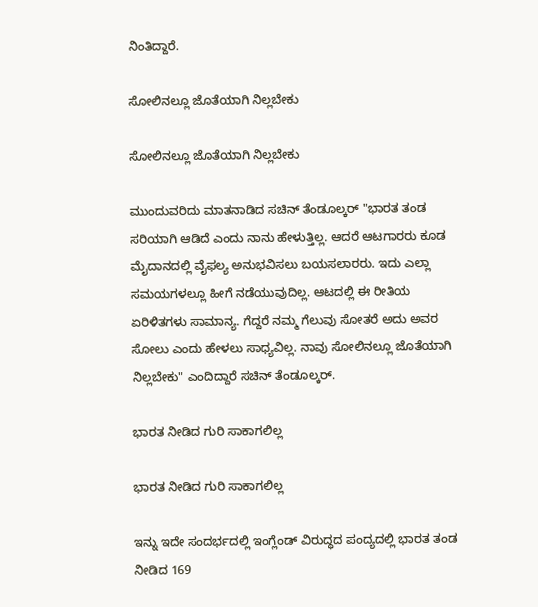ನಿಂತಿದ್ದಾರೆ.

ಸೋಲಿನಲ್ಲೂ ಜೊತೆಯಾಗಿ ನಿಲ್ಲಬೇಕು

ಸೋಲಿನಲ್ಲೂ ಜೊತೆಯಾಗಿ ನಿಲ್ಲಬೇಕು

ಮುಂದುವರಿದು ಮಾತನಾಡಿದ ಸಚಿನ್ ತೆಂಡೂಲ್ಕರ್ "ಭಾರತ ತಂಡ ಸರಿಯಾಗಿ ಆಡಿದೆ ಎಂದು ನಾನು ಹೇಳುತ್ತಿಲ್ಲ. ಆದರೆ ಆಟಗಾರರು ಕೂಡ ಮೈದಾನದಲ್ಲಿ ವೈಫಲ್ಯ ಅನುಭವಿಸಲು ಬಯಸಲಾರರು. ಇದು ಎಲ್ಲಾ ಸಮಯಗಳಲ್ಲೂ ಹೀಗೆ ನಡೆಯುವುದಿಲ್ಲ. ಆಟದಲ್ಲಿ ಈ ರೀತಿಯ ಏರಿಳಿತಗಳು ಸಾಮಾನ್ಯ. ಗೆದ್ದರೆ ನಮ್ಮ ಗೆಲುವು ಸೋತರೆ ಅದು ಅವರ ಸೋಲು ಎಂದು ಹೇಳಲು ಸಾಧ್ಯವಿಲ್ಲ. ನಾವು ಸೋಲಿನಲ್ಲೂ ಜೊತೆಯಾಗಿ ನಿಲ್ಲಬೇಕು" ಎಂದಿದ್ದಾರೆ ಸಚಿನ್ ತೆಂಡೂಲ್ಕರ್.

ಭಾರತ ನೀಡಿದ ಗುರಿ ಸಾಕಾಗಲಿಲ್ಲ

ಭಾರತ ನೀಡಿದ ಗುರಿ ಸಾಕಾಗಲಿಲ್ಲ

ಇನ್ನು ಇದೇ ಸಂದರ್ಭದಲ್ಲಿ ಇಂಗ್ಲೆಂಡ್ ವಿರುದ್ಧದ ಪಂದ್ಯದಲ್ಲಿ ಭಾರತ ತಂಡ ನೀಡಿದ 169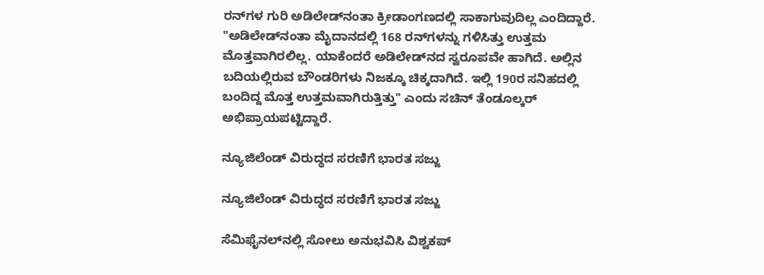ರನ್‌ಗಳ ಗುರಿ ಅಡಿಲೇಡ್‌ನಂತಾ ಕ್ರೀಡಾಂಗಣದಲ್ಲಿ ಸಾಕಾಗುವುದಿಲ್ಲ ಎಂದಿದ್ದಾರೆ. "ಅಡಿಲೇಡ್‌ನಂತಾ ಮೈದಾನದಲ್ಲಿ 168 ರನ್‌ಗಳನ್ನು ಗಳಿಸಿತ್ತು ಉತ್ತಮ ಮೊತ್ತವಾಗಿರಲಿಲ್ಲ. ಯಾಕೆಂದರೆ ಅಡಿಲೇಡ್‌ನದ ಸ್ವರೂಪವೇ ಹಾಗಿದೆ. ಅಲ್ಲಿನ ಬದಿಯಲ್ಲಿರುವ ಬೌಂಡರಿಗಳು ನಿಜಕ್ಕೂ ಚಿಕ್ಕದಾಗಿದೆ. ಇಲ್ಲಿ 190ರ ಸನಿಹದಲ್ಲಿ ಬಂದಿದ್ದ ಮೊತ್ತ ಉತ್ತಮವಾಗಿರುತ್ತಿತ್ತು" ಎಂದು ಸಚಿನ್ ತೆಂಡೂಲ್ಕರ್ ಅಭಿಪ್ರಾಯಪಟ್ಟಿದ್ದಾರೆ.

ನ್ಯೂಜಿಲೆಂಡ್ ವಿರುದ್ಧದ ಸರಣಿಗೆ ಭಾರತ ಸಜ್ಜು

ನ್ಯೂಜಿಲೆಂಡ್ ವಿರುದ್ಧದ ಸರಣಿಗೆ ಭಾರತ ಸಜ್ಜು

ಸೆಮಿಫೈನಲ್‌ನಲ್ಲಿ ಸೋಲು ಅನುಭವಿಸಿ ವಿಶ್ವಕಪ್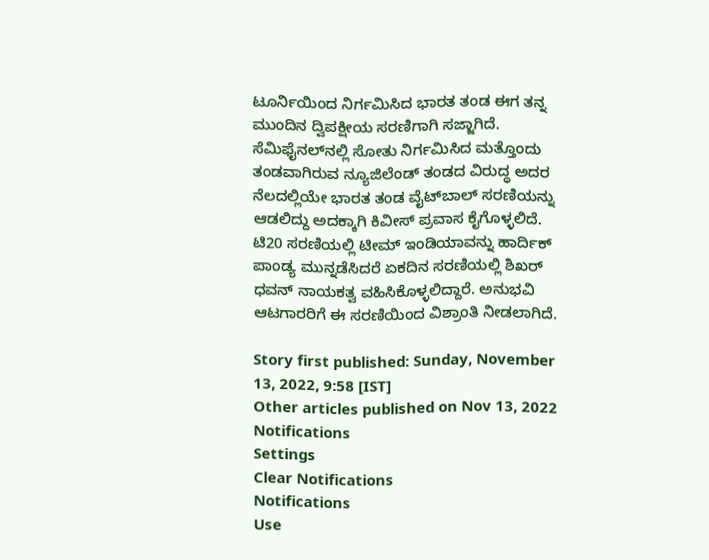ಟೂರ್ನಿಯಿಂದ ನಿರ್ಗಮಿಸಿದ ಭಾರತ ತಂಡ ಈಗ ತನ್ನ ಮುಂದಿನ ದ್ವಿಪಕ್ಷೀಯ ಸರಣಿಗಾಗಿ ಸಜ್ಜಾಗಿದೆ. ಸೆಮಿಫೈನಲ್‌ನಲ್ಲಿ ಸೋತು ನಿರ್ಗಮಿಸಿದ ಮತ್ತೊಂದು ತಂಡವಾಗಿರುವ ನ್ಯೂಜಿಲೆಂಡ್ ತಂಡದ ವಿರುದ್ಧ ಅದರ ನೆಲದಲ್ಲಿಯೇ ಭಾರತ ತಂಡ ವೈಟ್‌ಬಾಲ್ ಸರಣಿಯನ್ನು ಆಡಲಿದ್ದು ಅದಕ್ಕಾಗಿ ಕಿವೀಸ್ ಪ್ರವಾಸ ಕೈಗೊಳ್ಳಲಿದೆ. ಟಿ20 ಸರಣಿಯಲ್ಲಿ ಟೀಮ್ ಇಂಡಿಯಾವನ್ನು ಹಾರ್ದಿಕ್ ಪಾಂಡ್ಯ ಮುನ್ನಡೆಸಿದರೆ ಏಕದಿನ ಸರಣಿಯಲ್ಲಿ ಶಿಖರ್ ಧವನ್ ನಾಯಕತ್ವ ವಹಿಸಿಕೊಳ್ಳಲಿದ್ದಾರೆ. ಅನುಭವಿ ಆಟಗಾರರಿಗೆ ಈ ಸರಣಿಯಿಂದ ವಿಶ್ರಾಂತಿ ನೀಡಲಾಗಿದೆ.

Story first published: Sunday, November 13, 2022, 9:58 [IST]
Other articles published on Nov 13, 2022
Notifications
Settings
Clear Notifications
Notifications
Use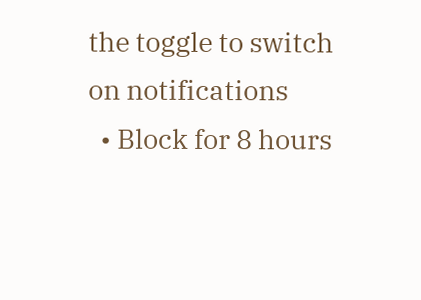the toggle to switch on notifications
  • Block for 8 hours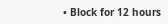• Block for 12 hours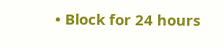• Block for 24 hours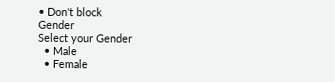• Don't block
Gender
Select your Gender
  • Male
  • Female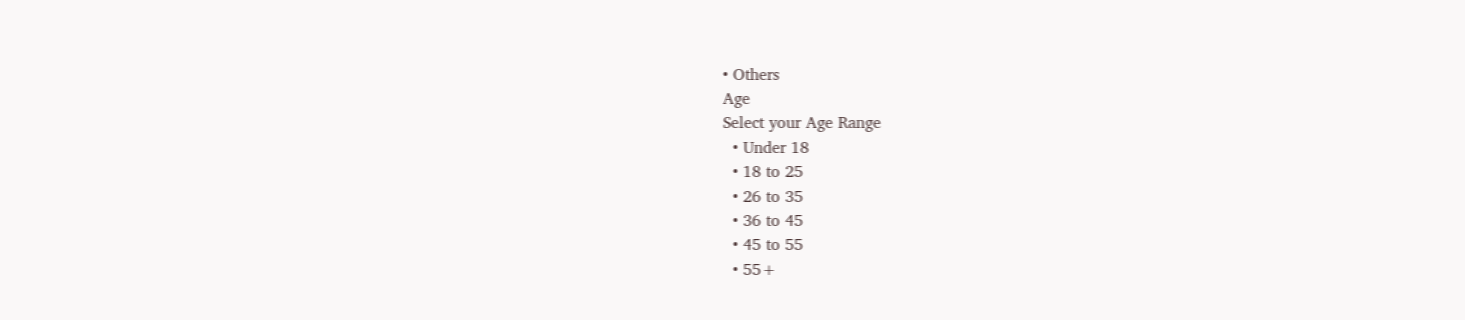• Others
Age
Select your Age Range
  • Under 18
  • 18 to 25
  • 26 to 35
  • 36 to 45
  • 45 to 55
  • 55+